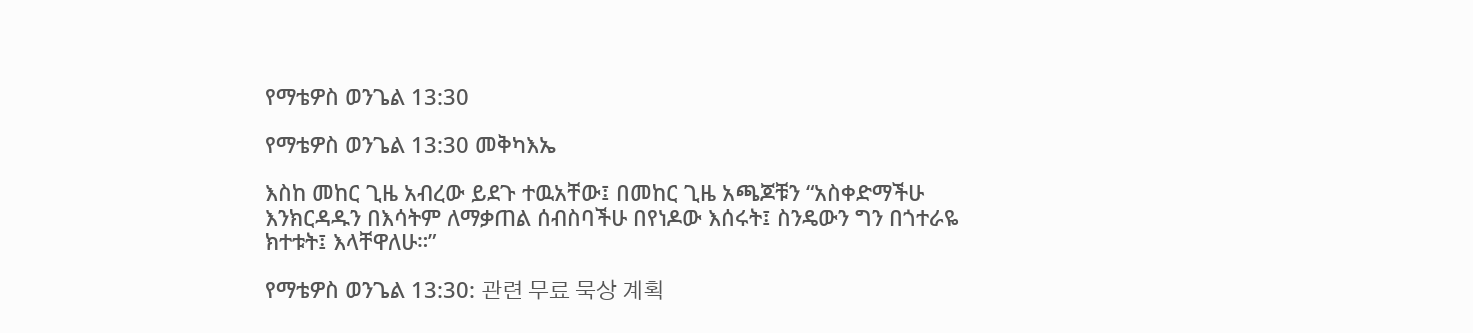የማቴዎስ ወንጌል 13:30

የማቴዎስ ወንጌል 13:30 መቅካእኤ

እስከ መከር ጊዜ አብረው ይደጉ ተዉአቸው፤ በመከር ጊዜ አጫጆቹን “አስቀድማችሁ እንክርዳዱን በእሳትም ለማቃጠል ሰብስባችሁ በየነዶው እሰሩት፤ ስንዴውን ግን በጎተራዬ ክተቱት፤ እላቸዋለሁ።”

የማቴዎስ ወንጌል 13:30: 관련 무료 묵상 계획